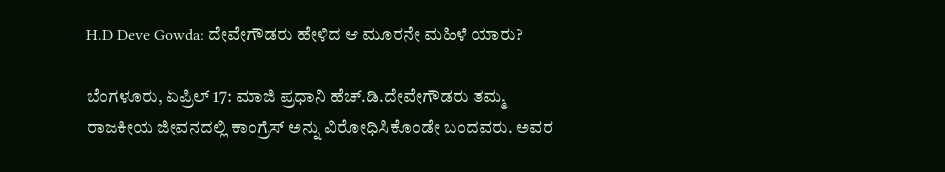H.D Deve Gowda: ದೇವೇಗೌಡರು ಹೇಳಿದ ಆ ಮೂರನೇ ಮಹಿಳೆ ಯಾರು?

ಬೆಂಗಳೂರು, ಏಪ್ರಿಲ್‌ 17: ಮಾಜಿ ಪ್ರಧಾನಿ ಹೆಚ್.ಡಿ.ದೇವೇಗೌಡರು ತಮ್ಮ ರಾಜಕೀಯ ಜೀವನದಲ್ಲಿ ಕಾಂಗ್ರೆಸ್‌ ಅನ್ನು ವಿರೋಧಿಸಿಕೊಂಡೇ ಬಂದವರು. ಅವರ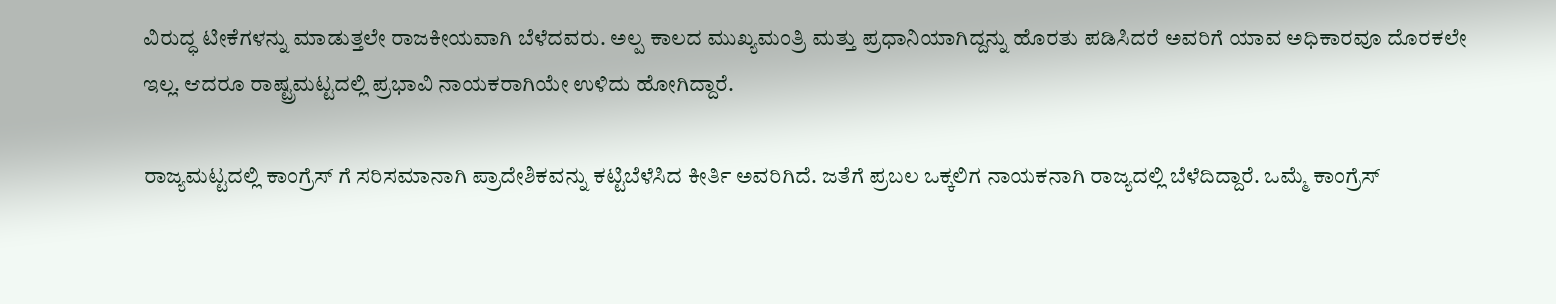ವಿರುದ್ಧ ಟೀಕೆಗಳನ್ನು ಮಾಡುತ್ತಲೇ ರಾಜಕೀಯವಾಗಿ ಬೆಳೆದವರು. ಅಲ್ಪ ಕಾಲದ ಮುಖ್ಯಮಂತ್ರಿ ಮತ್ತು ಪ್ರಧಾನಿಯಾಗಿದ್ದನ್ನು ಹೊರತು ಪಡಿಸಿದರೆ ಅವರಿಗೆ ಯಾವ ಅಧಿಕಾರವೂ ದೊರಕಲೇ ಇಲ್ಲ. ಆದರೂ ರಾಷ್ಟ್ರಮಟ್ಟದಲ್ಲಿ ಪ್ರಭಾವಿ ನಾಯಕರಾಗಿಯೇ ಉಳಿದು ಹೋಗಿದ್ದಾರೆ.

ರಾಜ್ಯಮಟ್ಟದಲ್ಲಿ ಕಾಂಗ್ರೆಸ್ ಗೆ ಸರಿಸಮಾನಾಗಿ ಪ್ರಾದೇಶಿಕವನ್ನು ಕಟ್ಟಿಬೆಳೆಸಿದ ಕೀರ್ತಿ ಅವರಿಗಿದೆ. ಜತೆಗೆ ಪ್ರಬಲ ಒಕ್ಕಲಿಗ ನಾಯಕನಾಗಿ ರಾಜ್ಯದಲ್ಲಿ ಬೆಳೆದಿದ್ದಾರೆ. ಒಮ್ಮೆ ಕಾಂಗ್ರೆಸ್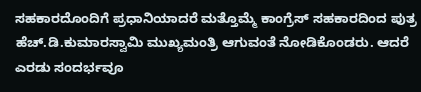ಸಹಕಾರದೊಂದಿಗೆ ಪ್ರಧಾನಿಯಾದರೆ ಮತ್ತೊಮ್ಮೆ ಕಾಂಗ್ರೆಸ್ ಸಹಕಾರದಿಂದ ಪುತ್ರ ಹೆಚ್.ಡಿ.ಕುಮಾರಸ್ವಾಮಿ ಮುಖ್ಯಮಂತ್ರಿ ಆಗುವಂತೆ ನೋಡಿಕೊಂಡರು. ಆದರೆ ಎರಡು ಸಂದರ್ಭವೂ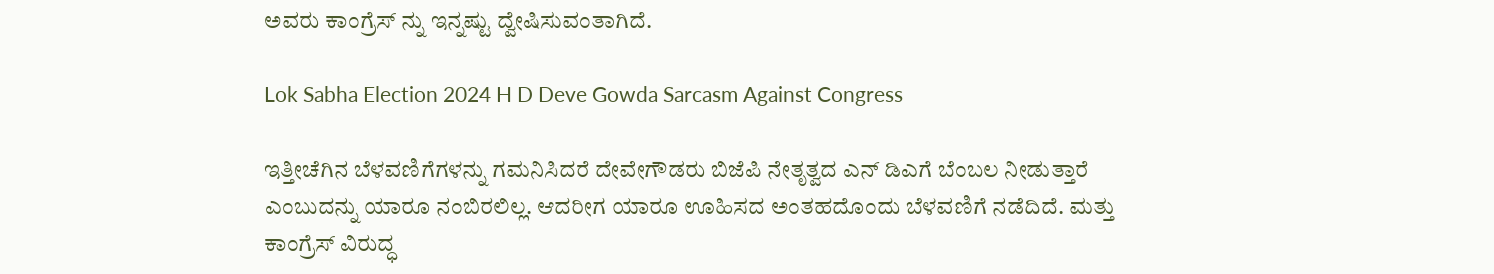ಅವರು ಕಾಂಗ್ರೆಸ್ ನ್ನು ಇನ್ನಷ್ಟು ದ್ವೇಷಿಸುವಂತಾಗಿದೆ.

Lok Sabha Election 2024 H D Deve Gowda Sarcasm Against Congress

ಇತ್ತೀಚೆಗಿನ ಬೆಳವಣಿಗೆಗಳನ್ನು ಗಮನಿಸಿದರೆ ದೇವೇಗೌಡರು ಬಿಜೆಪಿ ನೇತೃತ್ವದ ಎನ್ ಡಿಎಗೆ ಬೆಂಬಲ ನೀಡುತ್ತಾರೆ ಎಂಬುದನ್ನು ಯಾರೂ ನಂಬಿರಲಿಲ್ಲ. ಆದರೀಗ ಯಾರೂ ಊಹಿಸದ ಅಂತಹದೊಂದು ಬೆಳವಣಿಗೆ ನಡೆದಿದೆ. ಮತ್ತು ಕಾಂಗ್ರೆಸ್ ವಿರುದ್ಧ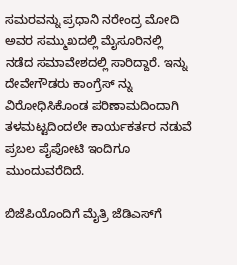ಸಮರವನ್ನು ಪ್ರಧಾನಿ ನರೇಂದ್ರ ಮೋದಿ ಅವರ ಸಮ್ಮುಖದಲ್ಲಿ ಮೈಸೂರಿನಲ್ಲಿ ನಡೆದ ಸಮಾವೇಶದಲ್ಲಿ ಸಾರಿದ್ದಾರೆ. ಇನ್ನು ದೇವೇಗೌಡರು ಕಾಂಗ್ರೆಸ್ ನ್ನು ವಿರೋಧಿಸಿಕೊಂಡ ಪರಿಣಾಮದಿಂದಾಗಿ ತಳಮಟ್ಟದಿಂದಲೇ ಕಾರ್ಯಕರ್ತರ ನಡುವೆ ಪ್ರಬಲ ಪೈಪೋಟಿ ಇಂದಿಗೂ ಮುಂದುವರೆದಿದೆ.

ಬಿಜೆಪಿಯೊಂದಿಗೆ ಮೈತ್ರಿ ಜೆಡಿಎಸ್‌ಗೆ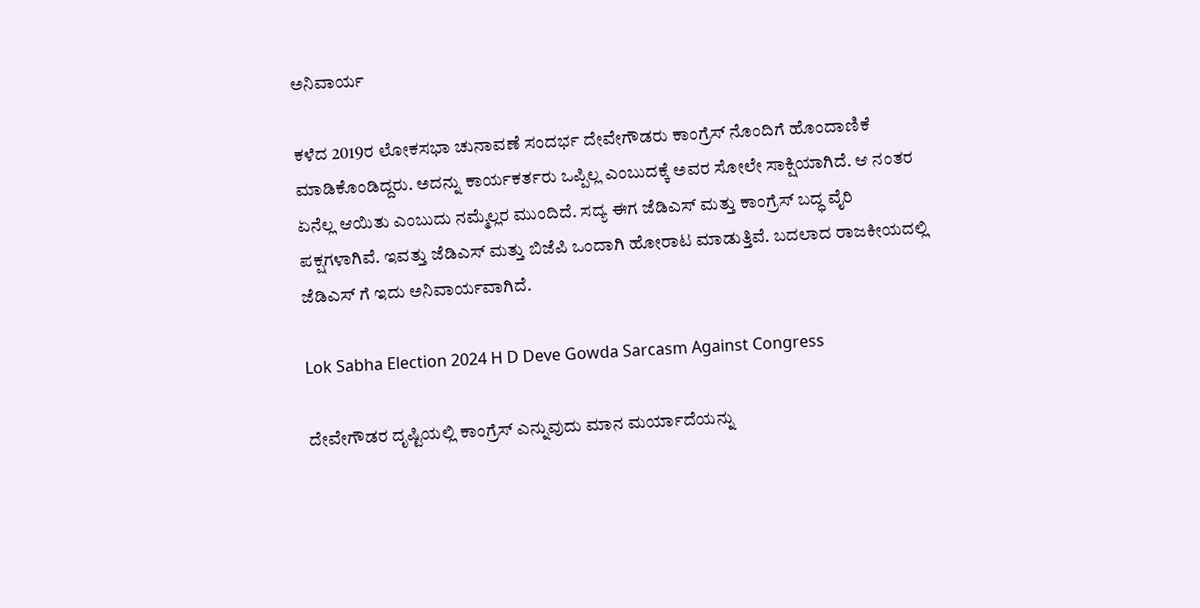ಅನಿವಾರ್ಯ

ಕಳೆದ 2019ರ ಲೋಕಸಭಾ ಚುನಾವಣೆ ಸಂದರ್ಭ ದೇವೇಗೌಡರು ಕಾಂಗ್ರೆಸ್ ನೊಂದಿಗೆ ಹೊಂದಾಣಿಕೆ ಮಾಡಿಕೊಂಡಿದ್ದರು. ಅದನ್ನು ಕಾರ್ಯಕರ್ತರು ಒಪ್ಪಿಲ್ಲ ಎಂಬುದಕ್ಕೆ ಅವರ ಸೋಲೇ ಸಾಕ್ಷಿಯಾಗಿದೆ. ಆ ನಂತರ ಏನೆಲ್ಲ ಆಯಿತು ಎಂಬುದು ನಮ್ಮೆಲ್ಲರ ಮುಂದಿದೆ. ಸದ್ಯ ಈಗ ಜೆಡಿಎಸ್ ಮತ್ತು ಕಾಂಗ್ರೆಸ್ ಬದ್ಧ ವೈರಿ ಪಕ್ಷಗಳಾಗಿವೆ. ಇವತ್ತು ಜೆಡಿಎಸ್ ಮತ್ತು ಬಿಜೆಪಿ ಒಂದಾಗಿ ಹೋರಾಟ ಮಾಡುತ್ತಿವೆ. ಬದಲಾದ ರಾಜಕೀಯದಲ್ಲಿ ಜೆಡಿಎಸ್ ಗೆ ಇದು ಅನಿವಾರ್ಯವಾಗಿದೆ.

Lok Sabha Election 2024 H D Deve Gowda Sarcasm Against Congress

ದೇವೇಗೌಡರ ದೃಷ್ಟಿಯಲ್ಲಿ ಕಾಂಗ್ರೆಸ್ ಎನ್ನುವುದು ಮಾನ ಮರ್ಯಾದೆಯನ್ನು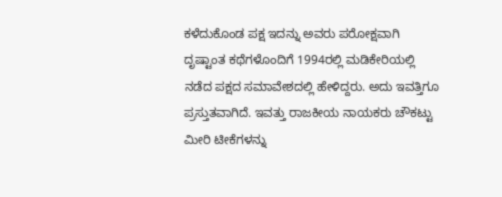ಕಳೆದುಕೊಂಡ ಪಕ್ಷ ಇದನ್ನು ಅವರು ಪರೋಕ್ಷವಾಗಿ ದೃಷ್ಟಾಂತ ಕಥೆಗಳೊಂದಿಗೆ 1994ರಲ್ಲಿ ಮಡಿಕೇರಿಯಲ್ಲಿ ನಡೆದ ಪಕ್ಷದ ಸಮಾವೇಶದಲ್ಲಿ ಹೇಳಿದ್ದರು. ಅದು ಇವತ್ತಿಗೂ ಪ್ರಸ್ತುತವಾಗಿದೆ. ಇವತ್ತು ರಾಜಕೀಯ ನಾಯಕರು ಚೌಕಟ್ಟು ಮೀರಿ ಟೀಕೆಗಳನ್ನು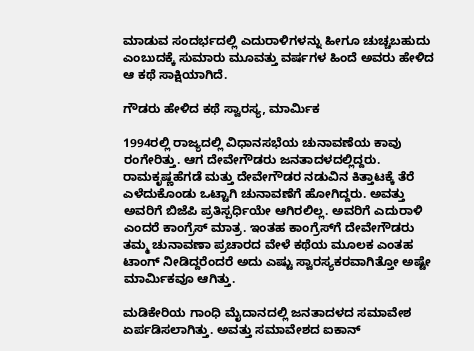ಮಾಡುವ ಸಂದರ್ಭದಲ್ಲಿ ಎದುರಾಳಿಗಳನ್ನು ಹೀಗೂ ಚುಚ್ಚಬಹುದು ಎಂಬುದಕ್ಕೆ ಸುಮಾರು ಮೂವತ್ತು ವರ್ಷಗಳ ಹಿಂದೆ ಅವರು ಹೇಳಿದ ಆ ಕಥೆ ಸಾಕ್ಷಿಯಾಗಿದೆ.

ಗೌಡರು ಹೇಳಿದ ಕಥೆ ಸ್ವಾರಸ್ಯ, ಮಾರ್ಮಿಕ

1994ರಲ್ಲಿ ರಾಜ್ಯದಲ್ಲಿ ವಿಧಾನಸಭೆಯ ಚುನಾವಣೆಯ ಕಾವು ರಂಗೇರಿತ್ತು. ಆಗ ದೇವೇಗೌಡರು ಜನತಾದಳದಲ್ಲಿದ್ದರು. ರಾಮಕೃಷ್ಣಹೆಗಡೆ ಮತ್ತು ದೇವೇಗೌಡರ ನಡುವಿನ ಕಿತ್ತಾಟಕ್ಕೆ ತೆರೆ ಎಳೆದುಕೊಂಡು ಒಟ್ಟಾಗಿ ಚುನಾವಣೆಗೆ ಹೋಗಿದ್ದರು. ಅವತ್ತು ಅವರಿಗೆ ಬಿಜೆಪಿ ಪ್ರತಿಸ್ಪರ್ಧಿಯೇ ಆಗಿರಲಿಲ್ಲ. ಅವರಿಗೆ ಎದುರಾಳಿ ಎಂದರೆ ಕಾಂಗ್ರೆಸ್ ಮಾತ್ರ. ಇಂತಹ ಕಾಂಗ್ರೆಸ್‌ಗೆ ದೇವೇಗೌಡರು ತಮ್ಮ ಚುನಾವಣಾ ಪ್ರಚಾರದ ವೇಳೆ ಕಥೆಯ ಮೂಲಕ ಎಂತಹ ಟಾಂಗ್ ನೀಡಿದ್ದರೆಂದರೆ ಅದು ಎಷ್ಟು ಸ್ವಾರಸ್ಯಕರವಾಗಿತ್ತೋ ಅಷ್ಟೇ ಮಾರ್ಮಿಕವೂ ಆಗಿತ್ತು.

ಮಡಿಕೇರಿಯ ಗಾಂಧಿ ಮೈದಾನದಲ್ಲಿ ಜನತಾದಳದ ಸಮಾವೇಶ ಏರ್ಪಡಿಸಲಾಗಿತ್ತು. ಅವತ್ತು ಸಮಾವೇಶದ ಐಕಾನ್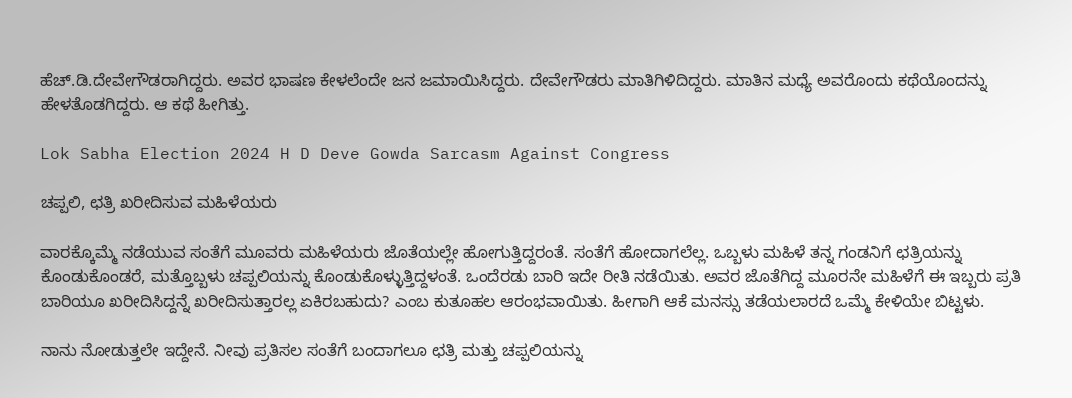ಹೆಚ್.ಡಿ.ದೇವೇಗೌಡರಾಗಿದ್ದರು. ಅವರ ಭಾಷಣ ಕೇಳಲೆಂದೇ ಜನ ಜಮಾಯಿಸಿದ್ದರು. ದೇವೇಗೌಡರು ಮಾತಿಗಿಳಿದಿದ್ದರು. ಮಾತಿನ ಮಧ್ಯೆ ಅವರೊಂದು ಕಥೆಯೊಂದನ್ನು ಹೇಳತೊಡಗಿದ್ದರು. ಆ ಕಥೆ ಹೀಗಿತ್ತು.

Lok Sabha Election 2024 H D Deve Gowda Sarcasm Against Congress

ಚಪ್ಪಲಿ, ಛತ್ರಿ ಖರೀದಿಸುವ ಮಹಿಳೆಯರು

ವಾರಕ್ಕೊಮ್ಮೆ ನಡೆಯುವ ಸಂತೆಗೆ ಮೂವರು ಮಹಿಳೆಯರು ಜೊತೆಯಲ್ಲೇ ಹೋಗುತ್ತಿದ್ದರಂತೆ. ಸಂತೆಗೆ ಹೋದಾಗಲೆಲ್ಲ. ಒಬ್ಬಳು ಮಹಿಳೆ ತನ್ನ ಗಂಡನಿಗೆ ಛತ್ರಿಯನ್ನು ಕೊಂಡುಕೊಂಡರೆ, ಮತ್ತೊಬ್ಬಳು ಚಪ್ಪಲಿಯನ್ನು ಕೊಂಡುಕೊಳ್ಳುತ್ತಿದ್ದಳಂತೆ. ಒಂದೆರಡು ಬಾರಿ ಇದೇ ರೀತಿ ನಡೆಯಿತು. ಅವರ ಜೊತೆಗಿದ್ದ ಮೂರನೇ ಮಹಿಳೆಗೆ ಈ ಇಬ್ಬರು ಪ್ರತಿ ಬಾರಿಯೂ ಖರೀದಿಸಿದ್ದನ್ನೆ ಖರೀದಿಸುತ್ತಾರಲ್ಲ ಏಕಿರಬಹುದು? ಎಂಬ ಕುತೂಹಲ ಆರಂಭವಾಯಿತು. ಹೀಗಾಗಿ ಆಕೆ ಮನಸ್ಸು ತಡೆಯಲಾರದೆ ಒಮ್ಮೆ ಕೇಳಿಯೇ ಬಿಟ್ಟಳು.

ನಾನು ನೋಡುತ್ತಲೇ ಇದ್ದೇನೆ. ನೀವು ಪ್ರತಿಸಲ ಸಂತೆಗೆ ಬಂದಾಗಲೂ ಛತ್ರಿ ಮತ್ತು ಚಪ್ಪಲಿಯನ್ನು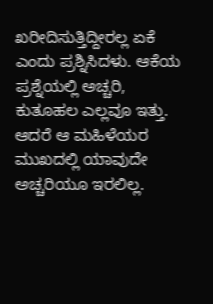ಖರೀದಿಸುತ್ತಿದ್ದೀರಲ್ಲ ಏಕೆ ಎಂದು ಪ್ರಶ್ನಿಸಿದಳು. ಆಕೆಯ ಪ್ರಶ್ನೆಯಲ್ಲಿ ಅಚ್ಚರಿ, ಕುತೂಹಲ ಎಲ್ಲವೂ ಇತ್ತು. ಆದರೆ ಆ ಮಹಿಳೆಯರ ಮುಖದಲ್ಲಿ ಯಾವುದೇ ಅಚ್ಚರಿಯೂ ಇರಲಿಲ್ಲ.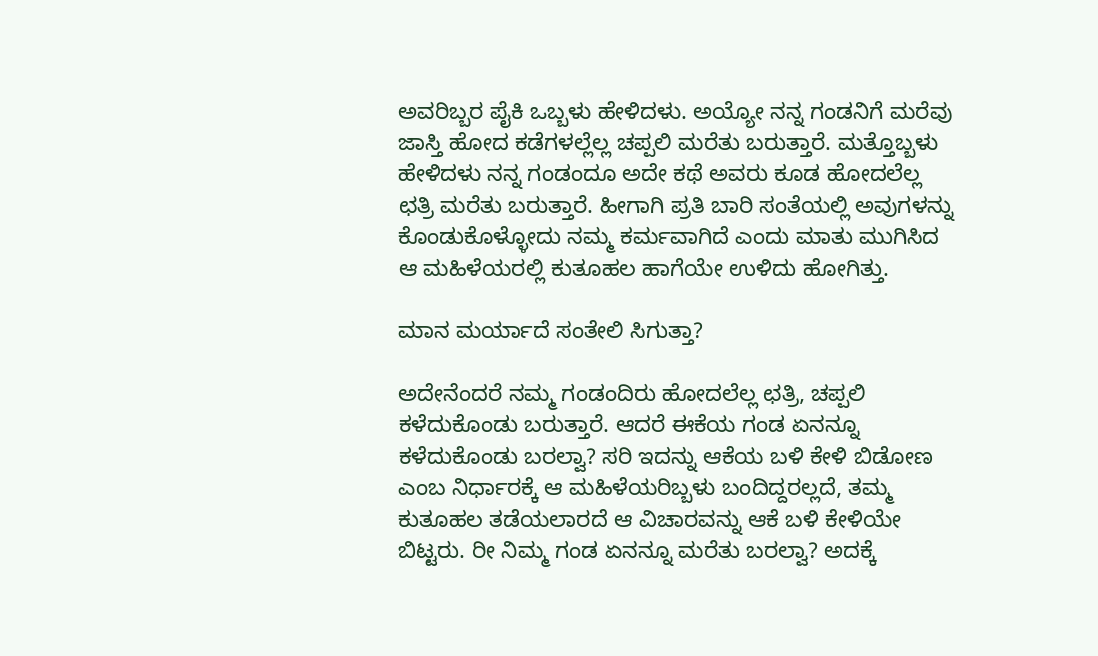ಅವರಿಬ್ಬರ ಪೈಕಿ ಒಬ್ಬಳು ಹೇಳಿದಳು. ಅಯ್ಯೋ ನನ್ನ ಗಂಡನಿಗೆ ಮರೆವು ಜಾಸ್ತಿ ಹೋದ ಕಡೆಗಳಲ್ಲೆಲ್ಲ ಚಪ್ಪಲಿ ಮರೆತು ಬರುತ್ತಾರೆ. ಮತ್ತೊಬ್ಬಳು ಹೇಳಿದಳು ನನ್ನ ಗಂಡಂದೂ ಅದೇ ಕಥೆ ಅವರು ಕೂಡ ಹೋದಲೆಲ್ಲ ಛತ್ರಿ ಮರೆತು ಬರುತ್ತಾರೆ. ಹೀಗಾಗಿ ಪ್ರತಿ ಬಾರಿ ಸಂತೆಯಲ್ಲಿ ಅವುಗಳನ್ನು ಕೊಂಡುಕೊಳ್ಳೋದು ನಮ್ಮ ಕರ್ಮವಾಗಿದೆ ಎಂದು ಮಾತು ಮುಗಿಸಿದ ಆ ಮಹಿಳೆಯರಲ್ಲಿ ಕುತೂಹಲ ಹಾಗೆಯೇ ಉಳಿದು ಹೋಗಿತ್ತು.

ಮಾನ ಮರ್ಯಾದೆ ಸಂತೇಲಿ ಸಿಗುತ್ತಾ?

ಅದೇನೆಂದರೆ ನಮ್ಮ ಗಂಡಂದಿರು ಹೋದಲೆಲ್ಲ ಛತ್ರಿ, ಚಪ್ಪಲಿ ಕಳೆದುಕೊಂಡು ಬರುತ್ತಾರೆ. ಆದರೆ ಈಕೆಯ ಗಂಡ ಏನನ್ನೂ ಕಳೆದುಕೊಂಡು ಬರಲ್ವಾ? ಸರಿ ಇದನ್ನು ಆಕೆಯ ಬಳಿ ಕೇಳಿ ಬಿಡೋಣ ಎಂಬ ನಿರ್ಧಾರಕ್ಕೆ ಆ ಮಹಿಳೆಯರಿಬ್ಬಳು ಬಂದಿದ್ದರಲ್ಲದೆ, ತಮ್ಮ ಕುತೂಹಲ ತಡೆಯಲಾರದೆ ಆ ವಿಚಾರವನ್ನು ಆಕೆ ಬಳಿ ಕೇಳಿಯೇ ಬಿಟ್ಟರು. ರೀ ನಿಮ್ಮ ಗಂಡ ಏನನ್ನೂ ಮರೆತು ಬರಲ್ವಾ? ಅದಕ್ಕೆ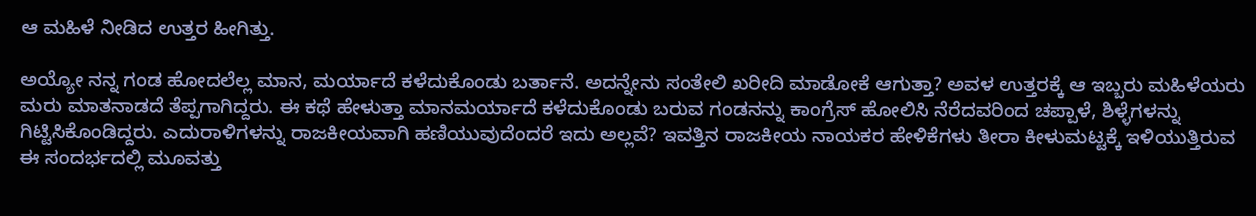ಆ ಮಹಿಳೆ ನೀಡಿದ ಉತ್ತರ ಹೀಗಿತ್ತು.

ಅಯ್ಯೋ ನನ್ನ ಗಂಡ ಹೋದಲೆಲ್ಲ ಮಾನ, ಮರ್ಯಾದೆ ಕಳೆದುಕೊಂಡು ಬರ್ತಾನೆ. ಅದನ್ನೇನು ಸಂತೇಲಿ ಖರೀದಿ ಮಾಡೋಕೆ ಆಗುತ್ತಾ? ಅವಳ ಉತ್ತರಕ್ಕೆ ಆ ಇಬ್ಬರು ಮಹಿಳೆಯರು ಮರು ಮಾತನಾಡದೆ ತೆಪ್ಪಗಾಗಿದ್ದರು. ಈ ಕಥೆ ಹೇಳುತ್ತಾ ಮಾನಮರ್ಯಾದೆ ಕಳೆದುಕೊಂಡು ಬರುವ ಗಂಡನನ್ನು ಕಾಂಗ್ರೆಸ್ ಹೋಲಿಸಿ ನೆರೆದವರಿಂದ ಚಪ್ಪಾಳೆ, ಶಿಳ್ಳೆಗಳನ್ನು ಗಿಟ್ಟಿಸಿಕೊಂಡಿದ್ದರು. ಎದುರಾಳಿಗಳನ್ನು ರಾಜಕೀಯವಾಗಿ ಹಣಿಯುವುದೆಂದರೆ ಇದು ಅಲ್ಲವೆ? ಇವತ್ತಿನ ರಾಜಕೀಯ ನಾಯಕರ ಹೇಳಿಕೆಗಳು ತೀರಾ ಕೀಳುಮಟ್ಟಕ್ಕೆ ಇಳಿಯುತ್ತಿರುವ ಈ ಸಂದರ್ಭದಲ್ಲಿ ಮೂವತ್ತು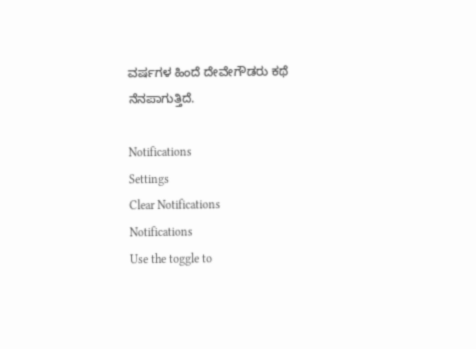ವರ್ಷಗಳ ಹಿಂದೆ ದೇವೇಗೌಡರು ಕಥೆ ನೆನಪಾಗುತ್ತಿದೆ.

Notifications
Settings
Clear Notifications
Notifications
Use the toggle to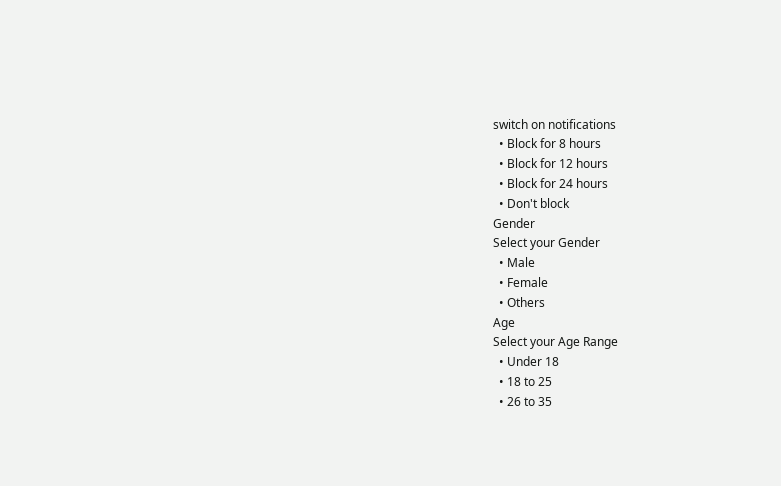switch on notifications
  • Block for 8 hours
  • Block for 12 hours
  • Block for 24 hours
  • Don't block
Gender
Select your Gender
  • Male
  • Female
  • Others
Age
Select your Age Range
  • Under 18
  • 18 to 25
  • 26 to 35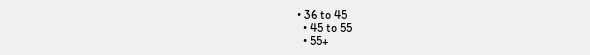• 36 to 45
  • 45 to 55
  • 55+